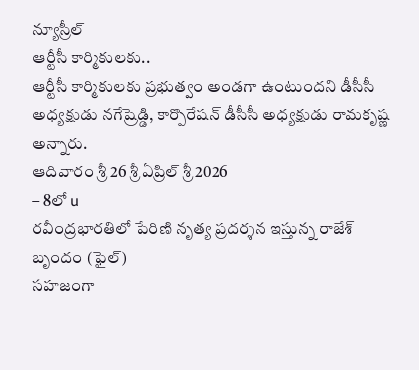న్యూస్రీల్
ఆర్టీసీ కార్మికులకు..
ఆర్టీసీ కార్మికులకు ప్రభుత్వం అండగా ఉంటుందని డీసీసీ అధ్యక్షుడు నగేష్రెడ్డి, కార్పొరేషన్ డీసీసీ అధ్యక్షుడు రామకృష్ణ అన్నారు.
ఆదివారం శ్రీ 26 శ్రీ ఏప్రిల్ శ్రీ 2026
– 8లో u
రవీంద్రభారతిలో పేరిణి నృత్య ప్రదర్శన ఇస్తున్న రాజేశ్ బృందం (ఫైల్)
సహజంగా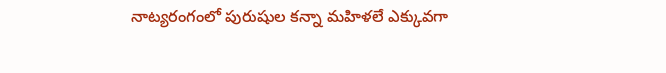నాట్యరంగంలో పురుషుల కన్నా మహిళలే ఎక్కువగా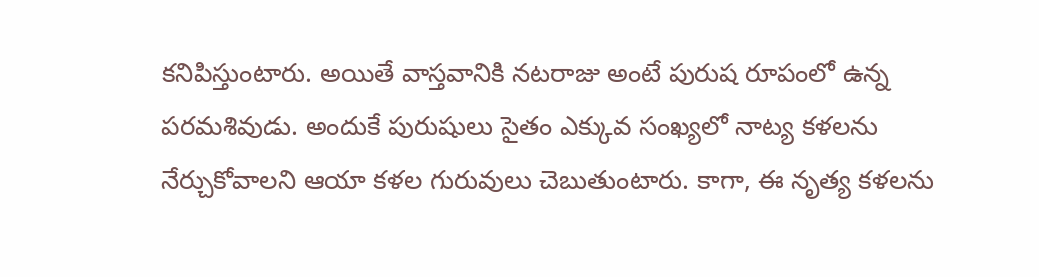కనిపిస్తుంటారు. అయితే వాస్తవానికి నటరాజు అంటే పురుష రూపంలో ఉన్న పరమశివుడు. అందుకే పురుషులు సైతం ఎక్కువ సంఖ్యలో నాట్య కళలను నేర్చుకోవాలని ఆయా కళల గురువులు చెబుతుంటారు. కాగా, ఈ నృత్య కళలను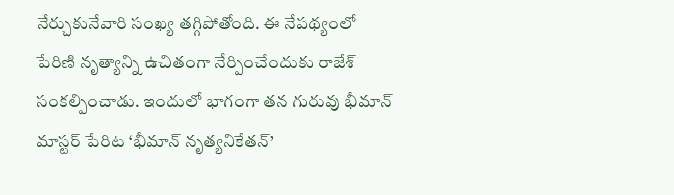నేర్చుకునేవారి సంఖ్య తగ్గిపోతోంది. ఈ నేపథ్యంలో పేరిణి నృత్యాన్ని ఉచితంగా నేర్పించేందుకు రాజేశ్ సంకల్పించాడు. ఇందులో భాగంగా తన గురువు భీమాన్ మాస్టర్ పేరిట ‘భీమాన్ నృత్యనికేతన్’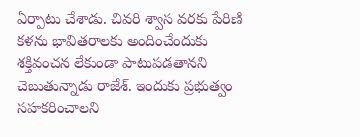ఏర్పాటు చేశాడు. చివరి శ్వాస వరకు పేరిణి కళను భావితరాలకు అందించేందుకు శక్తివంచన లేకుండా పాటుపడతానని చెబుతున్నాడు రాజేశ్. ఇందుకు ప్రభుత్వం సహకరించాలని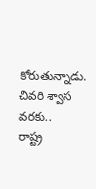కోరుతున్నాడు.
చివరి శ్వాస వరకు..
రాష్ట్ర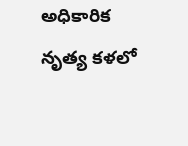అధికారిక నృత్య కళలో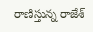రాణిస్తున్న రాజేశ్